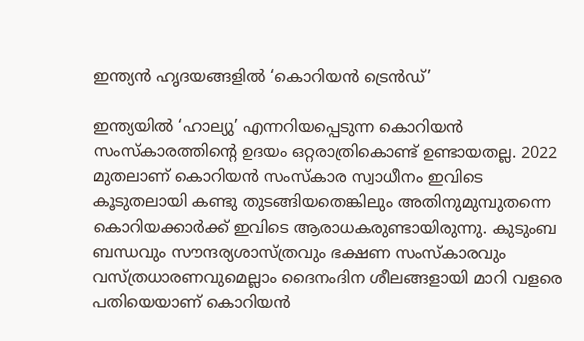ഇന്ത്യൻ ഹൃദയങ്ങളിൽ ‘കൊറിയൻ ട്രെൻഡ്’

ഇന്ത്യയിൽ ‘ഹാല്യു’ എന്നറിയപ്പെടുന്ന കൊറിയൻ സംസ്കാരത്തിന്റെ ഉദയം ഒറ്റരാത്രികൊണ്ട് ഉണ്ടായതല്ല. 2022 മുതലാണ് കൊറിയൻ സംസ്കാര സ്വാധീനം ഇവിടെ കൂടുതലായി കണ്ടു തുടങ്ങിയതെങ്കിലും അതിനുമുമ്പുതന്നെ കൊറിയക്കാർക്ക് ഇവിടെ ആരാധകരുണ്ടായിരുന്നു. കുടുംബ ബന്ധവും സൗന്ദര്യശാസ്ത്രവും ഭക്ഷണ സംസ്കാരവും വസ്ത്രധാരണവുമെല്ലാം ദൈനംദിന ശീലങ്ങളായി മാറി വളരെ പതിയെയാണ് കൊറിയൻ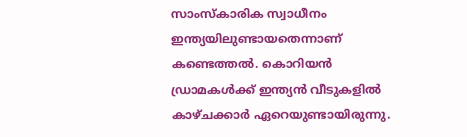സാംസ്കാരിക സ്വാധീനം ഇന്ത്യയിലുണ്ടായതെന്നാണ് കണ്ടെത്തൽ. കൊറിയൻ ഡ്രാമകൾക്ക് ഇന്ത്യൻ വീടുകളിൽ കാഴ്ചക്കാർ ഏറെയുണ്ടായിരുന്നു.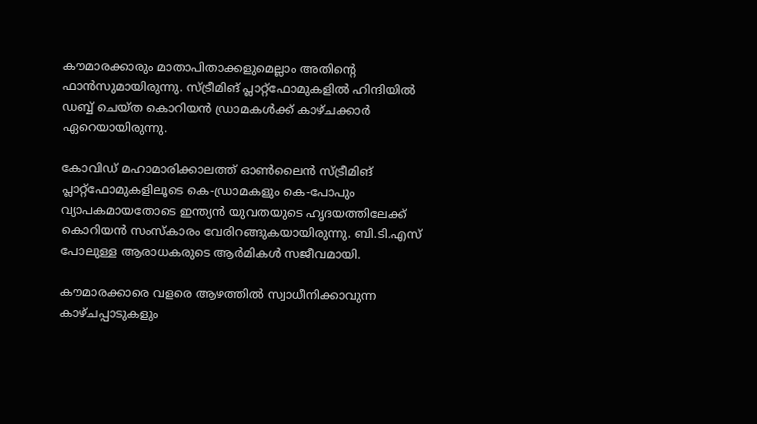കൗമാരക്കാരും മാതാപിതാക്കളുമെല്ലാം അതിന്റെ ഫാൻസുമായിരുന്നു. സ്ട്രീമിങ് പ്ലാറ്റ്‌ഫോമുകളിൽ ഹിന്ദിയിൽ ഡബ്ബ് ചെയ്ത കൊറിയൻ ഡ്രാമകൾക്ക് കാഴ്ചക്കാർ ഏറെയായിരുന്നു.

കോവിഡ് മഹാമാരിക്കാലത്ത് ഓൺലൈൻ സ്ട്രീമിങ് പ്ലാറ്റ്ഫോമുകളിലൂടെ കെ-ഡ്രാമകളും കെ-പോപും വ്യാപകമായതോടെ ഇന്ത്യൻ യുവതയുടെ ഹൃദയത്തിലേക്ക് കൊറിയൻ സംസ്കാരം വേരിറങ്ങുകയായിരുന്നു. ബി.ടി.എസ് പോലുള്ള ആരാധകരുടെ ആർമികൾ സജീവമായി.

കൗമാരക്കാരെ വളരെ ആഴത്തിൽ സ്വാധീനിക്കാവുന്ന കാഴ്ചപ്പാടുകളും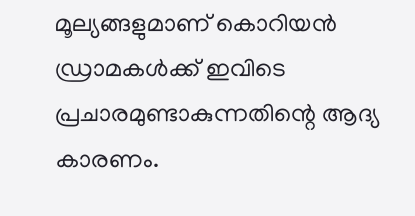മൂല്യങ്ങളുമാണ് കൊറിയൻ ഡ്രാമകൾക്ക് ഇവിടെ പ്രചാരമുണ്ടാകുന്നതിന്റെ ആദ്യ കാരണം.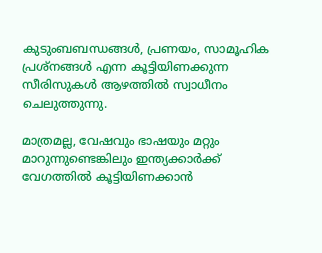കുടുംബബന്ധങ്ങൾ, പ്രണയം, സാമൂഹിക പ്രശ്നങ്ങൾ എന്ന കൂട്ടിയിണക്കുന്ന സീരിസുകൾ ആഴത്തിൽ സ്വാധീനം ചെലുത്തുന്നു.

മാത്രമല്ല, വേഷവും ഭാഷയും മറ്റും മാറുന്നുണ്ടെങ്കിലും ഇന്ത്യക്കാർക്ക് വേഗത്തിൽ കൂട്ടിയിണക്കാൻ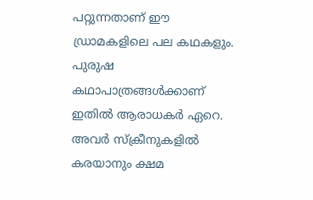പറ്റുന്നതാണ് ഈ ഡ്രാമകളിലെ പല കഥകളും. പുരുഷ കഥാപാത്രങ്ങൾക്കാണ് ഇതിൽ ആരാധകർ ഏറെ. അവർ സ്ക്രീനുകളിൽ കരയാനും ക്ഷമ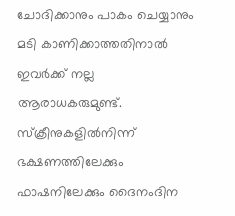ചോദിക്കാനും പാകം ചെയ്യാനും മടി കാണിക്കാത്തതിനാൽ ഇവർക്ക് നല്ല ആരാധകരുമുണ്ട്. സ്‌ക്രീനുകളിൽനിന്ന് ഭക്ഷണത്തിലേക്കും ഫാഷനിലേക്കും ദൈനംദിന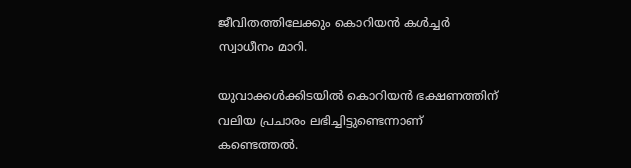ജീവിതത്തിലേക്കും കൊറിയൻ കൾച്ചർ സ്വാധീനം മാറി.

യുവാക്കൾക്കിടയിൽ കൊറിയൻ ഭക്ഷണത്തിന് വലിയ പ്രചാരം ലഭിച്ചിട്ടുണ്ടെന്നാണ് കണ്ടെത്തൽ.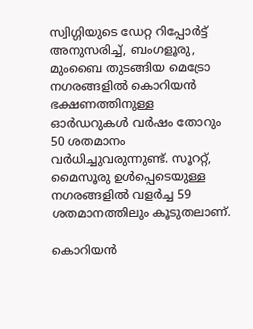സ്വിഗ്ഗിയുടെ ഡേറ്റ റിപ്പോർട്ട് അനുസരിച്ച്, ബംഗളൂരു, മുംബൈ തുടങ്ങിയ മെട്രോ നഗരങ്ങളിൽ കൊറിയൻ ഭക്ഷണത്തിനുള്ള ഓർഡറുകൾ വർഷം തോറും 50 ശതമാനം വർധിച്ചുവരുന്നുണ്ട്. സൂററ്റ്, മൈസൂരു ഉൾപ്പെടെയുള്ള നഗരങ്ങളിൽ വളർച്ച 59 ശതമാനത്തിലും കൂടുതലാണ്.

കൊറിയൻ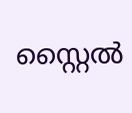സ്റ്റൈൽ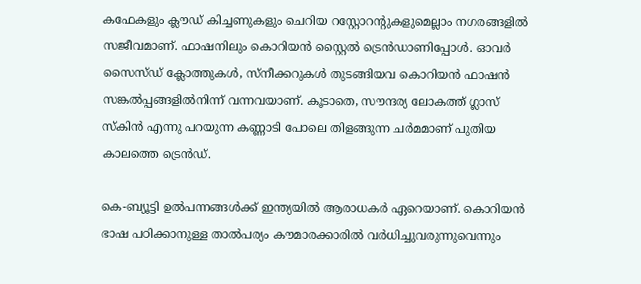കഫേകളും ക്ലൗഡ് കിച്ചണുകളും ചെറിയ റസ്റ്റോറന്റുകളുമെല്ലാം നഗരങ്ങളിൽ സജീവമാണ്. ഫാഷനിലും കൊറിയൻ സ്റ്റൈൽ ട്രെൻഡാണിപ്പോൾ. ഓവർ സൈസ്ഡ് ക്ലോത്തുകൾ, സ്നീക്കറുകൾ തുടങ്ങിയവ കൊറിയൻ ഫാഷൻ സങ്കൽപ്പങ്ങളിൽനിന്ന് വന്നവയാണ്. കൂടാതെ, സൗന്ദര്യ ലോകത്ത് ഗ്ലാസ് സ്കിൻ എന്നു പറയുന്ന കണ്ണാടി പോലെ തിളങ്ങുന്ന ചർമമാണ് പുതിയ കാലത്തെ ട്രെൻഡ്.

കെ-ബ്യൂട്ടി ഉൽപന്നങ്ങൾക്ക് ഇന്ത്യയിൽ ആരാധകർ ഏറെയാണ്. കൊറിയൻ ഭാഷ പഠിക്കാനുള്ള താൽപര്യം കൗമാരക്കാരിൽ വർധിച്ചുവരുന്നുവെന്നും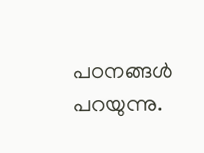പഠനങ്ങൾ പറയുന്നു.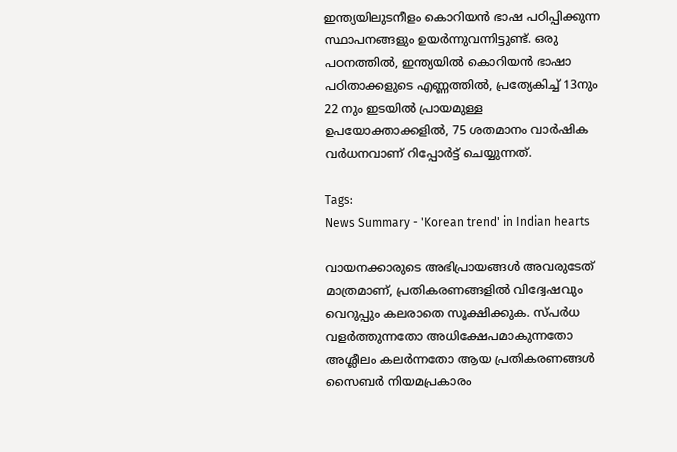ഇന്ത്യയിലുടനീളം കൊറിയൻ ഭാഷ പഠിപ്പിക്കുന്ന സ്ഥാപനങ്ങളും ഉയർന്നുവന്നിട്ടുണ്ട്. ഒരു പഠനത്തിൽ, ഇന്ത്യയിൽ കൊറിയൻ ഭാഷാ പഠിതാക്കളുടെ എണ്ണത്തിൽ, പ്രത്യേകിച്ച് 13നും 22 നും ഇടയിൽ പ്രായമുള്ള ഉപയോക്താക്കളിൽ, 75 ശതമാനം വാർഷിക വർധനവാണ് റിപ്പോർട്ട് ചെയ്യുന്നത്.

Tags:
News Summary - 'Korean trend' in Indian hearts

വായനക്കാരുടെ അഭിപ്രായങ്ങള്‍ അവരുടേത് മാത്രമാണ്, പ്രതികരണങ്ങളിൽ വിദ്വേഷവും വെറുപ്പും കലരാതെ സൂക്ഷിക്കുക. സ്പർധ വളർത്തുന്നതോ അധിക്ഷേപമാകുന്നതോ അശ്ലീലം കലർന്നതോ ആയ പ്രതികരണങ്ങൾ സൈബർ നിയമപ്രകാരം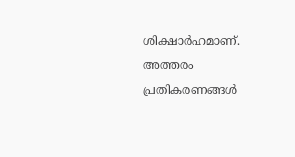ശിക്ഷാർഹമാണ്. അത്തരം പ്രതികരണങ്ങൾ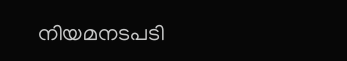നിയമനടപടി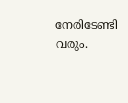നേരിടേണ്ടി വരും.